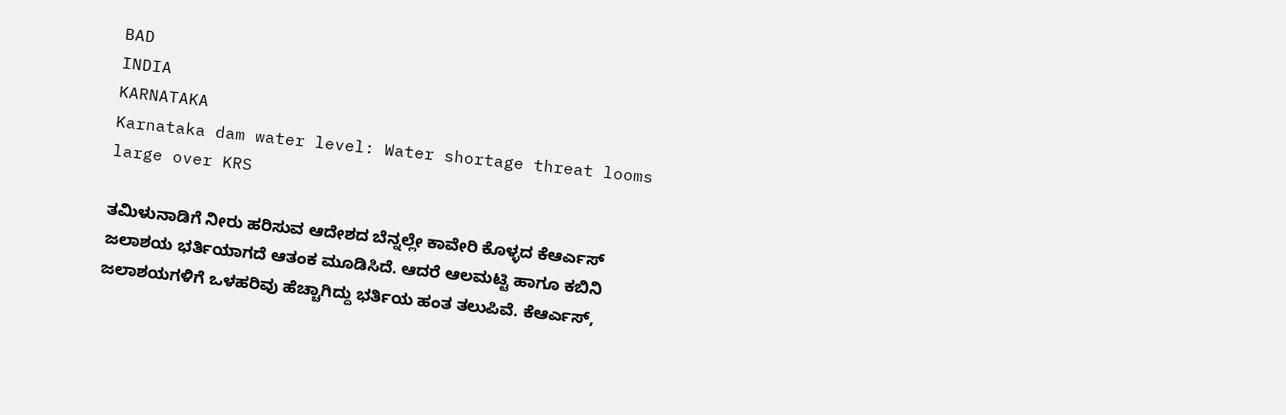BAD
INDIA
KARNATAKA
Karnataka dam water level: Water shortage threat looms large over KRS

ತಮಿಳುನಾಡಿಗೆ ನೀರು ಹರಿಸುವ ಆದೇಶದ ಬೆನ್ನಲ್ಲೇ ಕಾವೇರಿ ಕೊಳ್ಳದ ಕೆಆರ್ಎಸ್ ಜಲಾಶಯ ಭರ್ತಿಯಾಗದೆ ಆತಂಕ ಮೂಡಿಸಿದೆ. ಆದರೆ ಆಲಮಟ್ಟಿ ಹಾಗೂ ಕಬಿನಿ ಜಲಾಶಯಗಳಿಗೆ ಒಳಹರಿವು ಹೆಚ್ಚಾಗಿದ್ದು ಭರ್ತಿಯ ಹಂತ ತಲುಪಿವೆ. ಕೆಆರ್ಎಸ್,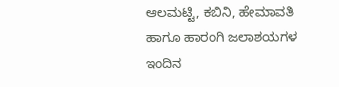ಆಲಮಟ್ಟಿ, ಕಬಿನಿ, ಹೇಮಾವತಿ ಹಾಗೂ ಹಾರಂಗಿ ಜಲಾಶಯಗಳ ಇಂದಿನ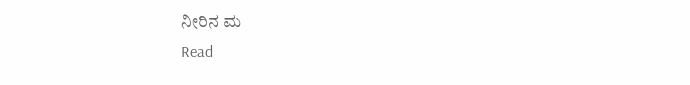ನೀರಿನ ಮ
Read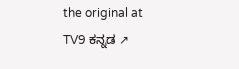the original at TV9 ಕನ್ನಡ ↗